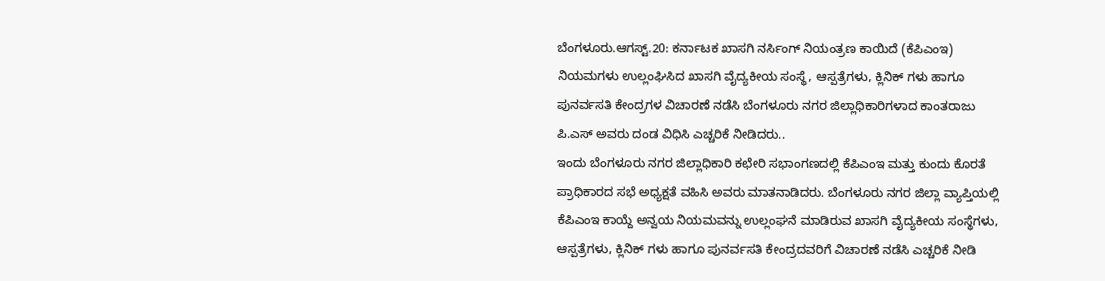ಬೆಂಗಳೂರು.ಆಗಸ್ಟ್.20: ಕರ್ನಾಟಕ ಖಾಸಗಿ ನರ್ಸಿಂಗ್ ನಿಯಂತ್ರಣ ಕಾಯಿದೆ (ಕೆಪಿಎಂಇ) ನಿಯಮಗಳು ಉಲ್ಲಂಘಿಸಿದ ಖಾಸಗಿ ವೈದ್ಯಕೀಯ ಸಂಸ್ಥೆ, ಆಸ್ಪತ್ರೆಗಳು, ಕ್ಲಿನಿಕ್ ಗಳು ಹಾಗೂ ಪುನರ್ವಸತಿ ಕೇಂದ್ರಗಳ ವಿಚಾರಣೆ ನಡೆಸಿ ಬೆಂಗಳೂರು ನಗರ ಜಿಲ್ಲಾಧಿಕಾರಿಗಳಾದ ಕಾಂತರಾಜು ಪಿ.ಎಸ್ ಅವರು ದಂಡ ವಿಧಿಸಿ ಎಚ್ಚರಿಕೆ ನೀಡಿದರು..
ಇಂದು ಬೆಂಗಳೂರು ನಗರ ಜಿಲ್ಲಾಧಿಕಾರಿ ಕಛೇರಿ ಸಭಾಂಗಣದಲ್ಲಿ ಕೆಪಿಎಂಇ ಮತ್ತು ಕುಂದು ಕೊರತೆ ಪ್ರಾಧಿಕಾರದ ಸಭೆ ಅಧ್ಯಕ್ಷತೆ ವಹಿಸಿ ಅವರು ಮಾತನಾಡಿದರು. ಬೆಂಗಳೂರು ನಗರ ಜಿಲ್ಲಾ ವ್ಯಾಪ್ತಿಯಲ್ಲಿ ಕೆಪಿಎಂಇ ಕಾಯ್ದೆ ಅನ್ವಯ ನಿಯಮವನ್ನು ಉಲ್ಲಂಘನೆ ಮಾಡಿರುವ ಖಾಸಗಿ ವೈದ್ಯಕೀಯ ಸಂಸ್ಥೆಗಳು, ಆಸ್ಪತ್ರೆಗಳು, ಕ್ಲಿನಿಕ್ ಗಳು ಹಾಗೂ ಪುನರ್ವಸತಿ ಕೇಂದ್ರದವರಿಗೆ ವಿಚಾರಣೆ ನಡೆಸಿ ಎಚ್ಚರಿಕೆ ನೀಡಿ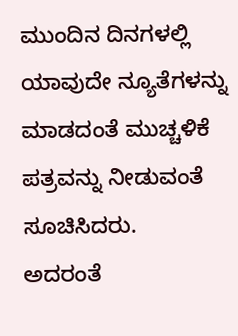ಮುಂದಿನ ದಿನಗಳಲ್ಲಿ ಯಾವುದೇ ನ್ಯೂತೆಗಳನ್ನು ಮಾಡದಂತೆ ಮುಚ್ಚಳಿಕೆ ಪತ್ರವನ್ನು ನೀಡುವಂತೆ ಸೂಚಿಸಿದರು.
ಅದರಂತೆ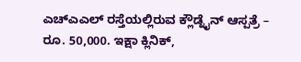ಎಚ್ಎಎಲ್ ರಸ್ತೆಯಲ್ಲಿರುವ ಕ್ಲೌಡ್ನೈನ್ ಆಸ್ಪತ್ರೆ – ರೂ. 50,000. ಇಕ್ಷಾ ಕ್ಲಿನಿಕ್,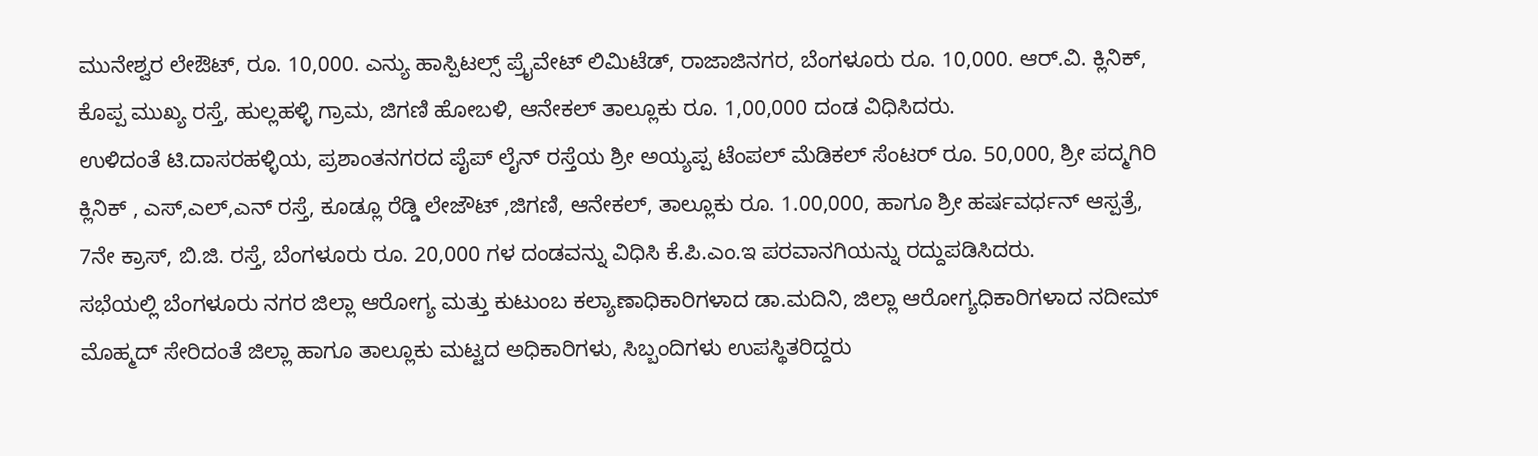ಮುನೇಶ್ವರ ಲೇಔಟ್, ರೂ. 10,000. ಎನ್ಯು ಹಾಸ್ಪಿಟಲ್ಸ್ ಪ್ರೈವೇಟ್ ಲಿಮಿಟೆಡ್, ರಾಜಾಜಿನಗರ, ಬೆಂಗಳೂರು ರೂ. 10,000. ಆರ್.ವಿ. ಕ್ಲಿನಿಕ್, ಕೊಪ್ಪ ಮುಖ್ಯ ರಸ್ತೆ, ಹುಲ್ಲಹಳ್ಳಿ ಗ್ರಾಮ, ಜಿಗಣಿ ಹೋಬಳಿ, ಆನೇಕಲ್ ತಾಲ್ಲೂಕು ರೂ. 1,00,000 ದಂಡ ವಿಧಿಸಿದರು.
ಉಳಿದಂತೆ ಟಿ.ದಾಸರಹಳ್ಳಿಯ, ಪ್ರಶಾಂತನಗರದ ಪೈಪ್ ಲೈನ್ ರಸ್ತೆಯ ಶ್ರೀ ಅಯ್ಯಪ್ಪ ಟೆಂಪಲ್ ಮೆಡಿಕಲ್ ಸೆಂಟರ್ ರೂ. 50,000, ಶ್ರೀ ಪದ್ಮಗಿರಿ ಕ್ಲಿನಿಕ್ , ಎಸ್,ಎಲ್,ಎನ್ ರಸ್ತೆ, ಕೂಡ್ಲೂ ರೆಡ್ಡಿ ಲೇಜೌಟ್ ,ಜಿಗಣಿ, ಆನೇಕಲ್, ತಾಲ್ಲೂಕು ರೂ. 1.00,000, ಹಾಗೂ ಶ್ರೀ ಹರ್ಷವರ್ಧನ್ ಆಸ್ಪತ್ರೆ, 7ನೇ ಕ್ರಾಸ್, ಬಿ.ಜಿ. ರಸ್ತೆ, ಬೆಂಗಳೂರು ರೂ. 20,000 ಗಳ ದಂಡವನ್ನು ವಿಧಿಸಿ ಕೆ.ಪಿ.ಎಂ.ಇ ಪರವಾನಗಿಯನ್ನು ರದ್ದುಪಡಿಸಿದರು.
ಸಭೆಯಲ್ಲಿ ಬೆಂಗಳೂರು ನಗರ ಜಿಲ್ಲಾ ಆರೋಗ್ಯ ಮತ್ತು ಕುಟುಂಬ ಕಲ್ಯಾಣಾಧಿಕಾರಿಗಳಾದ ಡಾ.ಮದಿನಿ, ಜಿಲ್ಲಾ ಆರೋಗ್ಯಧಿಕಾರಿಗಳಾದ ನದೀಮ್ ಮೊಹ್ಮದ್ ಸೇರಿದಂತೆ ಜಿಲ್ಲಾ ಹಾಗೂ ತಾಲ್ಲೂಕು ಮಟ್ಟದ ಅಧಿಕಾರಿಗಳು, ಸಿಬ್ಬಂದಿಗಳು ಉಪಸ್ಥಿತರಿದ್ದರು